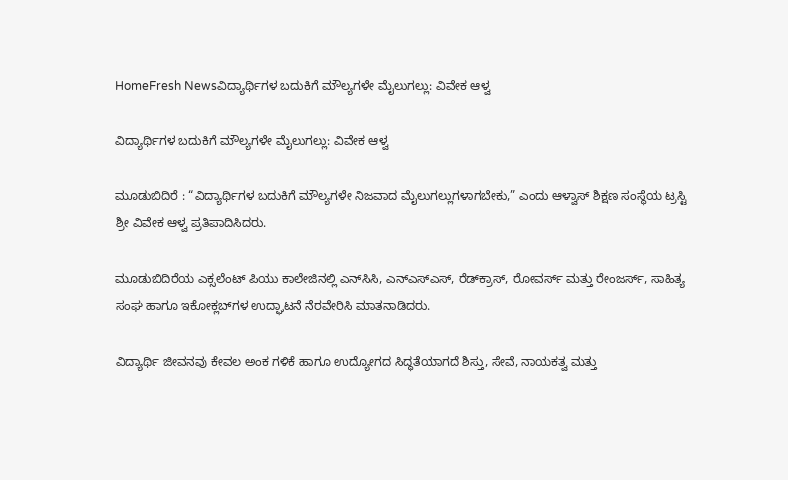HomeFresh Newsವಿದ್ಯಾರ್ಥಿಗಳ ಬದುಕಿಗೆ ಮೌಲ್ಯಗಳೇ ಮೈಲುಗಲ್ಲು: ವಿವೇಕ ಆಳ್ವ

ವಿದ್ಯಾರ್ಥಿಗಳ ಬದುಕಿಗೆ ಮೌಲ್ಯಗಳೇ ಮೈಲುಗಲ್ಲು: ವಿವೇಕ ಆಳ್ವ

ಮೂಡುಬಿದಿರೆ : “ವಿದ್ಯಾರ್ಥಿಗಳ ಬದುಕಿಗೆ ಮೌಲ್ಯಗಳೇ ನಿಜವಾದ ಮೈಲುಗಲ್ಲುಗಳಾಗಬೇಕು,” ಎಂದು ಆಳ್ವಾಸ್ ಶಿಕ್ಷಣ ಸಂಸ್ಥೆಯ ಟ್ರಸ್ಟಿ ಶ್ರೀ ವಿವೇಕ ಆಳ್ವ ಪ್ರತಿಪಾದಿಸಿದರು.

ಮೂಡುಬಿದಿರೆಯ ಎಕ್ಸಲೆಂಟ್ ಪಿಯು ಕಾಲೇಜಿನಲ್ಲಿ ಎನ್‌ಸಿಸಿ, ಎನ್‌ಎಸ್‌ಎಸ್‌, ರೆಡ್‌ಕ್ರಾಸ್‌, ರೋವರ್ಸ್‌ ಮತ್ತು ರೇಂಜರ್ಸ್‌, ಸಾಹಿತ್ಯ ಸಂಘ ಹಾಗೂ ಇಕೋಕ್ಲಬ್‌ಗಳ ಉದ್ಘಾಟನೆ ನೆರವೇರಿಸಿ ಮಾತನಾಡಿದರು.

ವಿದ್ಯಾರ್ಥಿ ಜೀವನವು ಕೇವಲ ಅಂಕ ಗಳಿಕೆ ಹಾಗೂ ಉದ್ಯೋಗದ ಸಿದ್ಧತೆಯಾಗದೆ ಶಿಸ್ತು, ಸೇವೆ, ನಾಯಕತ್ವ ಮತ್ತು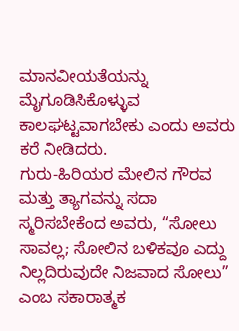ಮಾನವೀಯತೆಯನ್ನು ಮೈಗೂಡಿಸಿಕೊಳ್ಳುವ ಕಾಲಘಟ್ಟವಾಗಬೇಕು ಎಂದು ಅವರು ಕರೆ ನೀಡಿದರು.
ಗುರು-ಹಿರಿಯರ ಮೇಲಿನ ಗೌರವ ಮತ್ತು ತ್ಯಾಗವನ್ನು ಸದಾ ಸ್ಮರಿಸಬೇಕೆಂದ ಅವರು, “ಸೋಲು ಸಾವಲ್ಲ; ಸೋಲಿನ ಬಳಿಕವೂ ಎದ್ದು ನಿಲ್ಲದಿರುವುದೇ ನಿಜವಾದ ಸೋಲು” ಎಂಬ ಸಕಾರಾತ್ಮಕ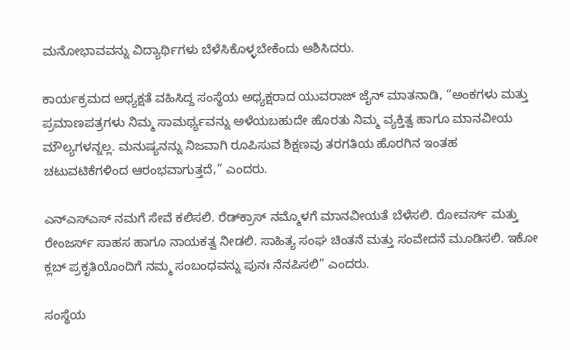ಮನೋಭಾವವನ್ನು ವಿದ್ಯಾರ್ಥಿಗಳು ಬೆಳೆಸಿಕೊಳ್ಳಬೇಕೆಂದು ಆಶಿಸಿದರು.

ಕಾರ್ಯಕ್ರಮದ ಅಧ್ಯಕ್ಷತೆ ವಹಿಸಿದ್ದ ಸಂಸ್ಥೆಯ ಅಧ್ಯಕ್ಷರಾದ ಯುವರಾಜ್ ಜೈನ್ ಮಾತನಾಡಿ, “ಅಂಕಗಳು ಮತ್ತು ಪ್ರಮಾಣಪತ್ರಗಳು ನಿಮ್ಮ ಸಾಮರ್ಥ್ಯವನ್ನು ಅಳೆಯಬಹುದೇ ಹೊರತು ನಿಮ್ಮ ವ್ಯಕ್ತಿತ್ವ ಹಾಗೂ ಮಾನವೀಯ ಮೌಲ್ಯಗಳನ್ನಲ್ಲ. ಮನುಷ್ಯನನ್ನು ನಿಜವಾಗಿ ರೂಪಿಸುವ ಶಿಕ್ಷಣವು ತರಗತಿಯ ಹೊರಗಿನ ಇಂತಹ ಚಟುವಟಿಕೆಗಳಿಂದ ಆರಂಭವಾಗುತ್ತದೆ,” ಎಂದರು.

ಎನ್‌ಎಸ್‌ಎಸ್‌ ನಮಗೆ ಸೇವೆ ಕಲಿಸಲಿ. ರೆಡ್‌ಕ್ರಾಸ್‌ ನಮ್ಮೊಳಗೆ ಮಾನವೀಯತೆ ಬೆಳೆಸಲಿ. ರೋವರ್ಸ್‌ ಮತ್ತು ರೇಂಜರ್ಸ್‌ ಸಾಹಸ ಹಾಗೂ ನಾಯಕತ್ವ ನೀಡಲಿ. ಸಾಹಿತ್ಯ ಸಂಘ ಚಿಂತನೆ ಮತ್ತು ಸಂವೇದನೆ ಮೂಡಿಸಲಿ. ಇಕೋ ಕ್ಲಬ್‌ ಪ್ರಕೃತಿಯೊಂದಿಗೆ ನಮ್ಮ ಸಂಬಂಧವನ್ನು ಪುನಃ ನೆನಪಿಸಲಿ” ಎಂದರು.

ಸಂಸ್ಥೆಯ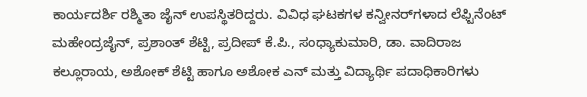ಕಾರ್ಯದರ್ಶಿ ರಶ್ಮಿತಾ ಜೈನ್ ಉಪಸ್ಥಿತರಿದ್ದರು. ವಿವಿಧ ಘಟಕಗಳ ಕನ್ವೀನರ್‌ಗಳಾದ ಲೆಫ್ಟಿನೆಂಟ್‌ ಮಹೇಂದ್ರಜೈನ್, ಪ್ರಶಾಂತ್‌ ಶೆಟ್ಟಿ, ಪ್ರದೀಪ್‌ ಕೆ.ಪಿ., ಸಂಧ್ಯಾಕುಮಾರಿ, ಡಾ. ವಾದಿರಾಜ ಕಲ್ಲೂರಾಯ, ಅಶೋಕ್‌ ಶೆಟ್ಟಿ ಹಾಗೂ ಅಶೋಕ ಎನ್ ಮತ್ತು ವಿದ್ಯಾರ್ಥಿ ಪದಾಧಿಕಾರಿಗಳು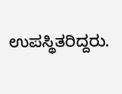ಉಪಸ್ಥಿತರಿದ್ದರು.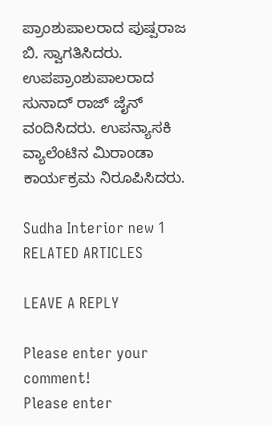ಪ್ರಾಂಶುಪಾಲರಾದ ಪುಷ್ಪರಾಜ ಬಿ. ಸ್ವಾಗತಿಸಿದರು. ಉಪಪ್ರಾಂಶುಪಾಲರಾದ ಸುನಾದ್ ರಾಜ್ ಜೈನ್ ವಂದಿಸಿದರು. ಉಪನ್ಯಾಸಕಿ ವ್ಯಾಲೆಂಟಿನ ಮಿರಾಂಡಾ ಕಾರ್ಯಕ್ರಮ ನಿರೂಪಿಸಿದರು.

Sudha Interior new 1
RELATED ARTICLES

LEAVE A REPLY

Please enter your comment!
Please enter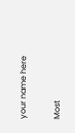your name here

Most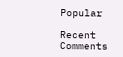Popular

Recent Comments